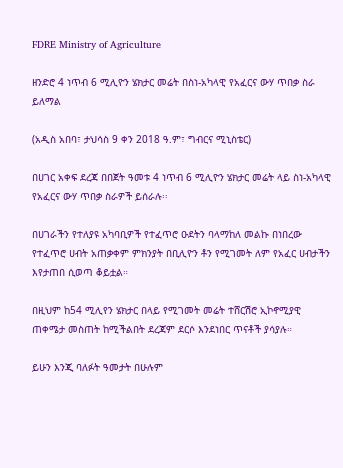FDRE Ministry of Agriculture

ዘንድሮ 4 ነጥብ 6 ሚሊዮን ሄክታር መሬት በስነ-አካላዊ የአፈርና ውሃ ጥበቃ ስራ ይለማል

(አዲስ አበባ፣ ታህሳስ 9 ቀን 2018 ዓ.ም፣ ግብርና ሚኒስቴር)

በሀገር አቀፍ ደረጃ በበጀት ዓመቱ 4 ነጥብ 6 ሚሊዮን ሄክታር መሬት ላይ ስነ-አካላዊ የአፈርና ውሃ ጥበቃ ስራዎች ይሰራሉ፡፡

በሀገራችን የተለያዩ አካባቢዎች የተፈጥሮ ዑደትን ባላማከለ መልኩ በነበረው የተፈጥሮ ሀብት አጠቃቀም ምክንያት በቢሊዮን ቶን የሚገመት ለም የአፈር ሀብታችን እየታጠበ ሲወጣ ቆይቷል።

በዚህም ከ54 ሚሊየን ሄክታር በላይ የሚገመት መሬት ተሸርሽሮ ኢኮኖሚያዊ ጠቀሜታ መስጠት ከሚችልበት ደረጃም ደርሶ እንደነበር ጥናቶች ያሳያሉ።

ይሁን እንጂ ባለፉት ዓመታት በሁሉም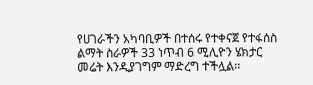የሀገራችን አካባቢዎች በተሰሩ የተቀናጀ የተፋሰስ ልማት ስራዎች 33 ነጥብ 6 ሚሊዮን ሄክታር መሬት እንዲያገግም ማድረግ ተችሏል፡፡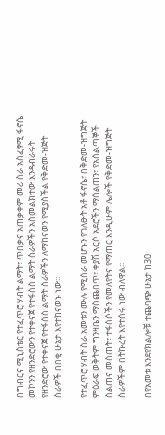በግብርና ሚኒስቴር የተፈጥሮ ሃብት ልማት፣ ጥበቃና አጠቃቀም መሪ ስራ አስፈፃሚ ፋኖሴ መኮንን የዘንድሮውን የተቀናጀ የተፋሰስ ልማት ስራዎችን አስመልክተው እንዳብራሩት የዘንድሮው የተቀናጀ የተፋሰስ ልማት ስራዎችን ለማከናወን የሚያስችል የቅድመ-ዝጅት ስራዎች በበቂ ሁኔታ እየተከናወኑ ነው፡፡

የተፈጥሮ ሃብት ስራ አመቱን ሙሉ የሚሰራ መሆኑን የገለፁት አቶ ፋኖሴ፣ በቅድመ-ዝግጅት ምዕራፍ ወቅትም ግንዛቤን ማስጨበጥ፣ ቀያሽ አርሶ አደሮችን ማሰልጠን፣ የአሰልጣኞች ስልጠና መስጠት፣ ተፋሰሶችን የመለየትና የማጠር እንዲሁም ሌሎች የቅድመ-ዝግጅት ስራዎችም በትኩረት እየተሰሩ ነው ብለዋል፡፡

በየአመቱ እንደየክልሎቹ ተጨባጭ ሁኔታ ከ30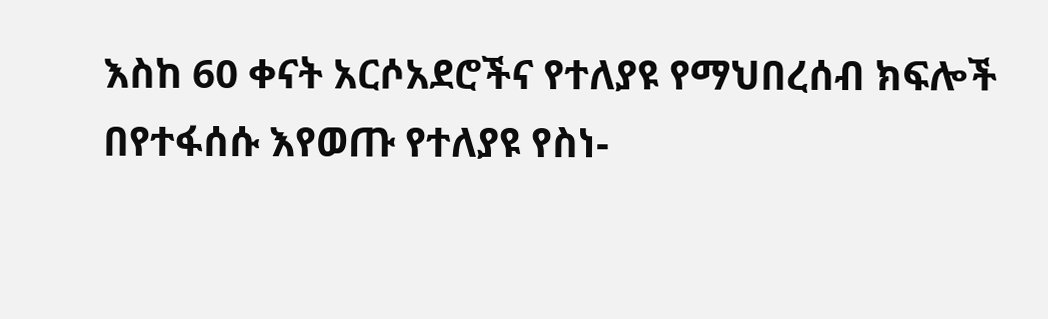እስከ 60 ቀናት አርሶአደሮችና የተለያዩ የማህበረሰብ ክፍሎች በየተፋሰሱ እየወጡ የተለያዩ የስነ-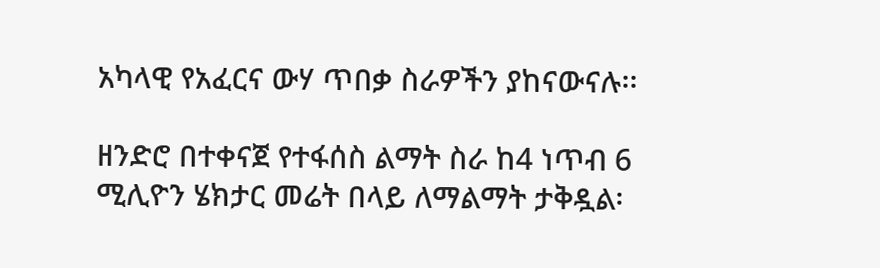አካላዊ የአፈርና ውሃ ጥበቃ ስራዎችን ያከናውናሉ፡፡

ዘንድሮ በተቀናጀ የተፋሰስ ልማት ስራ ከ4 ነጥብ 6 ሚሊዮን ሄክታር መሬት በላይ ለማልማት ታቅዷል፡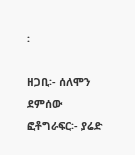፡

ዘጋቢ፡- ሰለሞን ደምሰው
ፎቶግራፍር፡- ያሬድ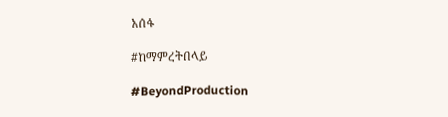አሰፋ

#ከማምረትበላይ

#BeyondProduction